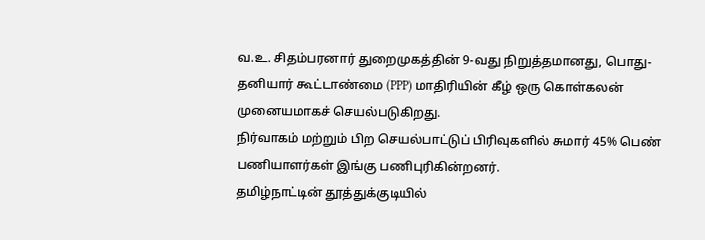வ.உ. சிதம்பரனார் துறைமுகத்தின் 9-வது நிறுத்தமானது, பொது-தனியார் கூட்டாண்மை (PPP) மாதிரியின் கீழ் ஒரு கொள்கலன் முனையமாகச் செயல்படுகிறது.
நிர்வாகம் மற்றும் பிற செயல்பாட்டுப் பிரிவுகளில் சுமார் 45% பெண் பணியாளர்கள் இங்கு பணிபுரிகின்றனர்.
தமிழ்நாட்டின் தூத்துக்குடியில்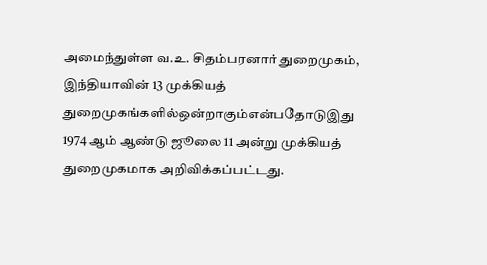அமைந்துள்ள வ.உ. சிதம்பரனார் துறைமுகம், இந்தியாவின் 13 முக்கியத் துறைமுகங்களில்ஒன்றாகும்என்பதோடுஇது 1974 ஆம் ஆண்டு ஜூலை 11 அன்று முக்கியத் துறைமுகமாக அறிவிக்கப்பட்டது.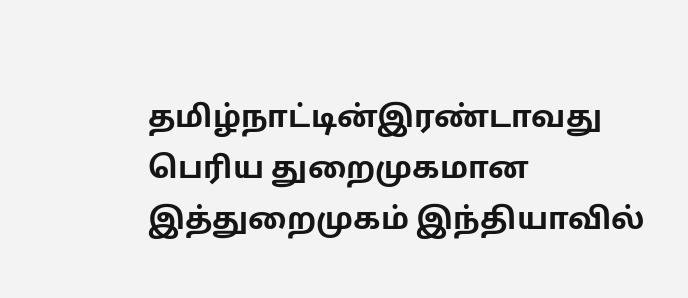தமிழ்நாட்டின்இரண்டாவது பெரிய துறைமுகமான இத்துறைமுகம் இந்தியாவில்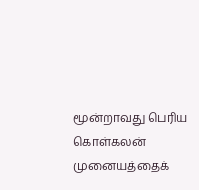மூன்றாவது பெரிய கொள்கலன் முனையத்தைக்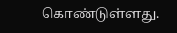கொண்டுள்ளது.